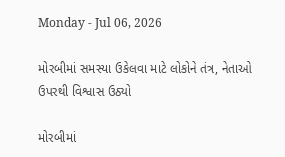Monday - Jul 06, 2026

મોરબીમાં સમસ્યા ઉકેલવા માટે લોકોને તંત્ર, નેતાઓ ઉપરથી વિશ્વાસ ઉઠ્યો

મોરબીમાં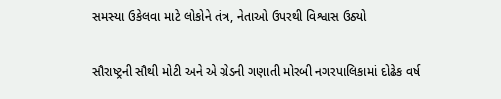સમસ્યા ઉકેલવા માટે લોકોને તંત્ર, નેતાઓ ઉપરથી વિશ્વાસ ઉઠ્યો

સૌરાષ્ટ્રની સૌથી મોટી અને એ ગ્રેડની ગણાતી મોરબી નગરપાલિકામાં દોઢેક વર્ષ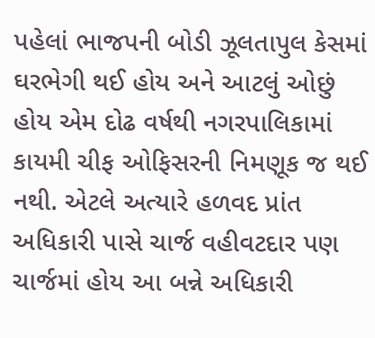પહેલાં ભાજપની બોડી ઝૂલતાપુલ કેસમાં ઘરભેગી થઈ હોય અને આટલું ઓછું હોય એમ દોઢ વર્ષથી નગરપાલિકામાં કાયમી ચીફ ઓફિસરની નિમણૂક જ થઈ નથી. એટલે અત્યારે હળવદ પ્રાંત અધિકારી પાસે ચાર્જ વહીવટદાર પણ ચાર્જમાં હોય આ બન્ને અધિકારી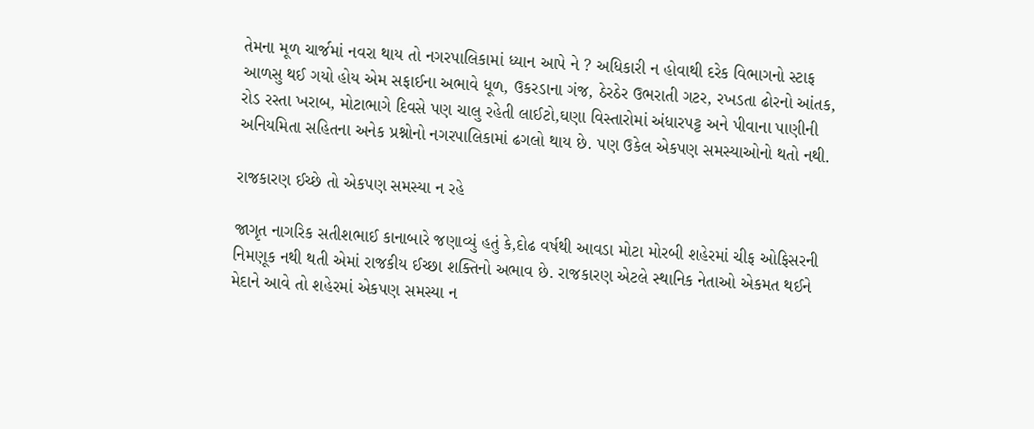તેમના મૂળ ચાર્જમાં નવરા થાય તો નગરપાલિકામાં ધ્યાન આપે ને ? અધિકારી ન હોવાથી દરેક વિભાગનો સ્ટાફ આળસુ થઈ ગયો હોય એમ સફાઈના અભાવે ધૂળ, ઉકરડાના ગંજ, ઠેરઠેર ઉભરાતી ગટર, રખડતા ઢોરનો આંતક, રોડ રસ્તા ખરાબ, મોટાભાગે દિવસે પણ ચાલુ રહેતી લાઈટો,ઘણા વિસ્તારોમાં અંધારપટ્ટ અને પીવાના પાણીની અનિયમિતા સહિતના અનેક પ્રશ્નોનો નગરપાલિકામાં ઢગલો થાય છે. પણ ઉકેલ એકપણ સમસ્યાઓનો થતો નથી.

રાજકારણ ઈચ્છે તો એકપણ સમસ્યા ન રહે

જાગૃત નાગરિક સતીશભાઈ કાનાબારે જણાવ્યું હતું કે,દોઢ વર્ષથી આવડા મોટા મોરબી શહેરમાં ચીફ ઓફિસરની નિમણૂક નથી થતી એમાં રાજકીય ઈચ્છા શક્તિનો અભાવ છે. રાજકારણ એટલે સ્થાનિક નેતાઓ એકમત થઈને મેદાને આવે તો શહેરમાં એકપણ સમસ્યા ન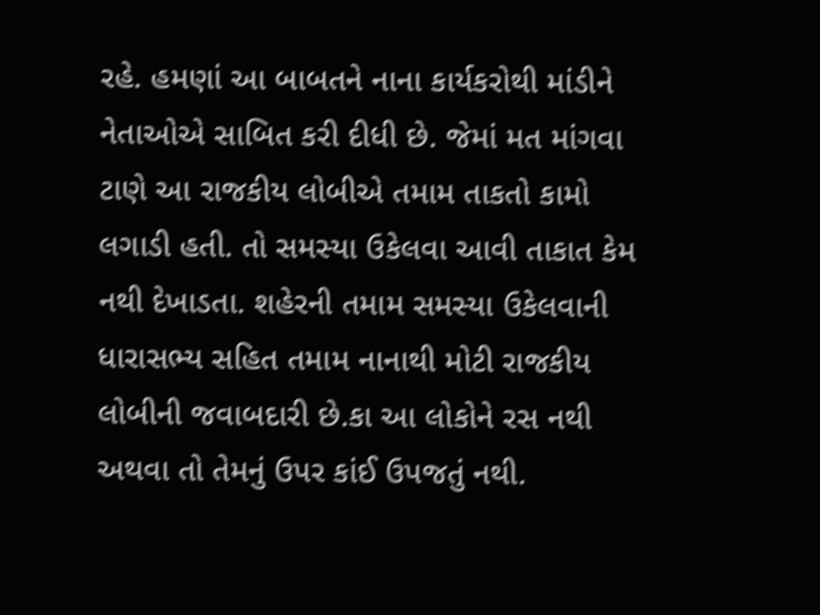રહે. હમણાં આ બાબતને નાના કાર્યકરોથી માંડીને નેતાઓએ સાબિત કરી દીધી છે. જેમાં મત માંગવા ટાણે આ રાજકીય લોબીએ તમામ તાકતો કામો લગાડી હતી. તો સમસ્યા ઉકેલવા આવી તાકાત કેમ નથી દેખાડતા. શહેરની તમામ સમસ્યા ઉકેલવાની ધારાસભ્ય સહિત તમામ નાનાથી મોટી રાજકીય લોબીની જવાબદારી છે.કા આ લોકોને રસ નથી અથવા તો તેમનું ઉપર કાંઈ ઉપજતું નથી.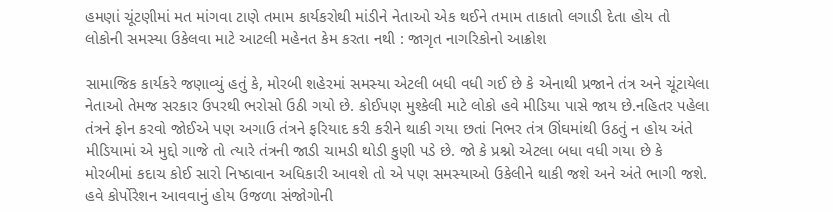હમણાં ચૂંટણીમાં મત માંગવા ટાણે તમામ કાર્યકરોથી માંડીને નેતાઓ એક થઈને તમામ તાકાતો લગાડી દેતા હોય તો લોકોની સમસ્યા ઉકેલવા માટે આટલી મહેનત કેમ કરતા નથી : જાગૃત નાગરિકોનો આક્રોશ

સામાજિક કાર્યકરે જણાવ્યું હતું કે, મોરબી શહેરમાં સમસ્યા એટલી બધી વધી ગઈ છે કે એનાથી પ્રજાને તંત્ર અને ચૂંટાયેલા નેતાઓ તેમજ સરકાર ઉપરથી ભરોસો ઉઠી ગયો છે. કોઈપણ મુશ્કેલી માટે લોકો હવે મીડિયા પાસે જાય છે.નહિતર પહેલા તંત્રને ફોન કરવો જોઈએ પણ અગાઉ તંત્રને ફરિયાદ કરી કરીને થાકી ગયા છતાં નિભર તંત્ર ઊંઘમાંથી ઉઠતું ન હોય અંતે મીડિયામાં એ મુદ્દો ગાજે તો ત્યારે તંત્રની જાડી ચામડી થોડી કુણી પડે છે. જો કે પ્રશ્નો એટલા બધા વધી ગયા છે કે મોરબીમાં કદાચ કોઈ સારો નિષ્ઠાવાન અધિકારી આવશે તો એ પણ સમસ્યાઓ ઉકેલીને થાકી જશે અને અંતે ભાગી જશે. હવે કોર્પોરેશન આવવાનું હોય ઉજળા સંજોગોની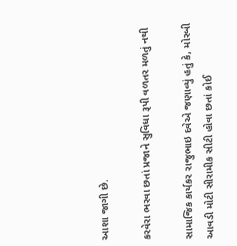આશા જાગી છે.

કરવેરા ભરવા છતાં પ્રજાને સુવિધા રૂપી વળતર મળતું નથી

સામાજિક કાર્યકર રાજુભાઇ દવેએ જણાવ્યું હતું કે, મોરબી આવડી મોટી સીરામીક સીટી હોવા છતાં કોઈ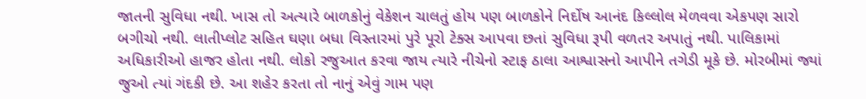જાતની સુવિધા નથી. ખાસ તો અત્યારે બાળકોનું વેકેશન ચાલતું હોય પણ બાળકોને નિર્દોષ આનંદ કિલ્લોલ મેળવવા એકપણ સારો બગીચો નથી. લાતીપ્લોટ સહિત ઘણા બધા વિસ્તારમાં પુરે પૂરો ટેક્સ આપવા છતાં સુવિધા રૂપી વળતર અપાતું નથી. પાલિકામાં અધિકારીઓ હાજર હોતા નથી. લોકો રજુઆત કરવા જાય ત્યારે નીચેનો સ્ટાફ ઠાલા આશ્વાસનો આપીને તગેડી મૂકે છે. મોરબીમાં જ્યાં જુઓ ત્યાં ગંદકી છે. આ શહેર કરતા તો નાનું એવું ગામ પણ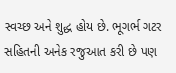સ્વચ્છ અને શુદ્ધ હોય છે. ભૂગર્ભ ગટર સહિતની અનેક રજુઆત કરી છે પણ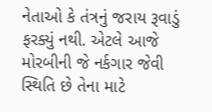નેતાઓ કે તંત્રનું જરાય રૂવાડું ફરક્યું નથી. એટલે આજે મોરબીની જે નર્કગાર જેવી સ્થિતિ છે તેના માટે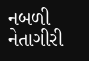નબળી નેતાગીરી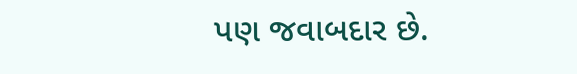પણ જવાબદાર છે.